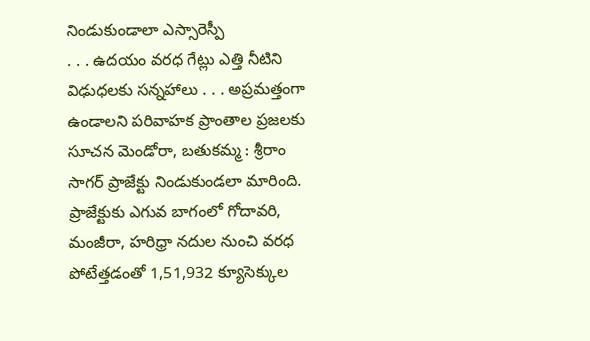నిండుకుండాలా ఎస్సారెస్పీ
. . . ఉదయం వరధ గేట్లు ఎత్తి నీటిని విఢుధలకు సన్నహాలు . . . అప్రమత్తంగా ఉండాలని పరివాహక ప్రాంతాల ప్రజలకు సూచన మెండోరా, బతుకమ్మ : శ్రీరాం సాగర్ ప్రాజేక్టు నిండుకుండలా మారింది. ప్రాజేక్టుకు ఎగువ బాగంలో గోదావరి, మంజీరా, హరిధ్రా నదుల నుంచి వరధ పోటేత్తడంతో 1,51,932 క్యూసెక్కుల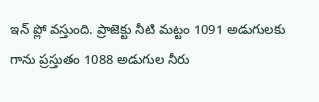ఇన్ ప్లో వస్తుంది. ప్రాజెక్టు నీటి మట్టం 1091 అడుగులకు గాను ప్రస్తుతం 1088 అడుగుల నీరు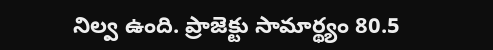నిల్వ ఉంది. ప్రాజెక్టు సామార్థ్యం 80.5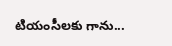టియంసీలకు గాను...